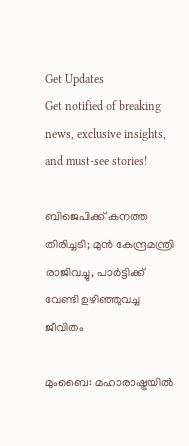Get Updates
Get notified of breaking news, exclusive insights, and must-see stories!

ബിജെപിക്ക് കനത്ത തിരിച്ചടി; മുന്‍ കേന്ദ്രമന്ത്രി രാജിവച്ചു, പാര്‍ട്ടിക്ക് വേണ്ടി ഉഴിഞ്ഞുവച്ച ജീവിതം

മുംബൈ: മഹാരാഷ്ട്രയില്‍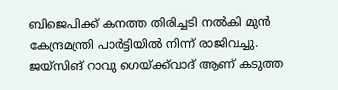ബിജെപിക്ക് കനത്ത തിരിച്ചടി നല്‍കി മുന്‍ കേന്ദ്രമന്ത്രി പാര്‍ട്ടിയില്‍ നിന്ന് രാജിവച്ചു. ജയ്‌സിങ് റാവു ഗെയ്ക്ക്‌വാദ് ആണ് കടുത്ത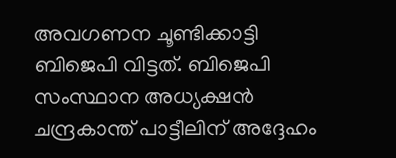അവഗണന ചൂണ്ടിക്കാട്ടി ബിജെപി വിട്ടത്. ബിജെപി സംസ്ഥാന അധ്യക്ഷന്‍ ചന്ദ്രകാന്ത് പാട്ടീലിന് അദ്ദേഹം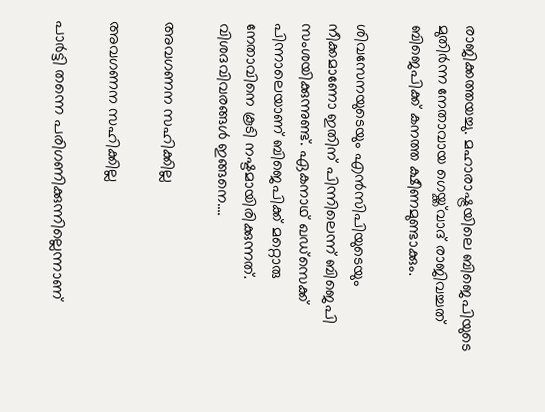രാജിക്കത്തയച്ചു. മഹാരാഷ്ട്രയിലെ ബിജെപിയുടെ മുതിര്‍ന്ന നേതാവായ ഗെയ്ക്ക്‌വാദ് രാജിവച്ചത് ബിജെപിക്ക് കനത്ത ക്ഷീണമുണ്ടാക്കും.

ശിവസേനയുടെയും എന്‍സിപിയുടെയും നീക്കമാണോ ഇതിന് പിന്നിലെന്ന് ബിജെപി സംശയിക്കുന്നുണ്ട്. ഏകനാഥ് ഖഡ്‌സെക്ക് പിന്നാലെയാണ് ബിജെപിക്ക് മറ്റൊരു നേതാവിനെ കൂടി നഷ്ടമായിരിക്കുന്നത്. വിശദവിവരങ്ങള്‍ ഇങ്ങനെ....

അവഗണന സഹിക്കില്ല

അവഗണന സഹിക്കില്ല

പാര്‍ട്ടി തന്നെ പരിഗണിക്കുന്നില്ലെന്നാണ്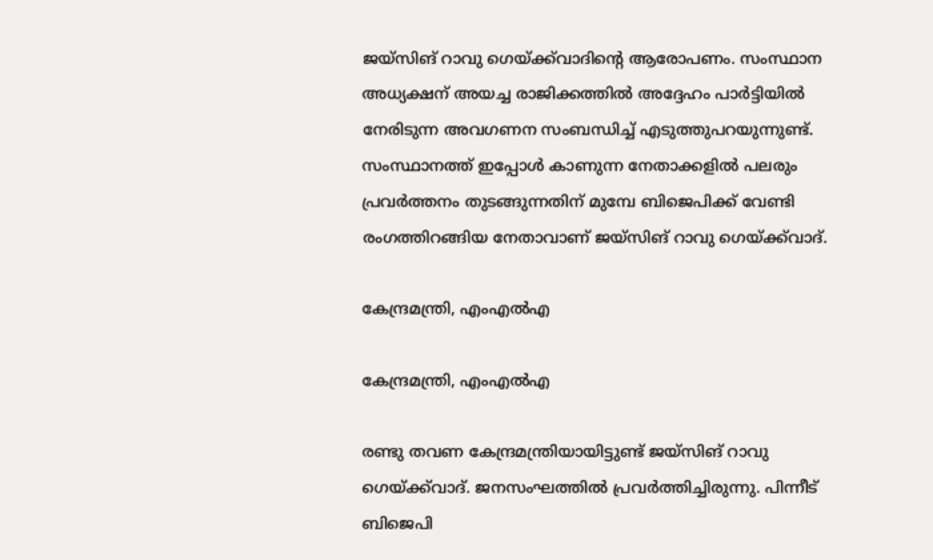ജയ്‌സിങ് റാവു ഗെയ്ക്ക്‌വാദിന്റെ ആരോപണം. സംസ്ഥാന അധ്യക്ഷന് അയച്ച രാജിക്കത്തില്‍ അദ്ദേഹം പാര്‍ട്ടിയില്‍ നേരിടുന്ന അവഗണന സംബന്ധിച്ച് എടുത്തുപറയുന്നുണ്ട്. സംസ്ഥാനത്ത് ഇപ്പോള്‍ കാണുന്ന നേതാക്കളില്‍ പലരും പ്രവര്‍ത്തനം തുടങ്ങുന്നതിന് മുമ്പേ ബിജെപിക്ക് വേണ്ടി രംഗത്തിറങ്ങിയ നേതാവാണ് ജയ്‌സിങ് റാവു ഗെയ്ക്ക്‌വാദ്.

കേന്ദ്രമന്ത്രി, എംഎല്‍എ

കേന്ദ്രമന്ത്രി, എംഎല്‍എ

രണ്ടു തവണ കേന്ദ്രമന്ത്രിയായിട്ടുണ്ട് ജയ്‌സിങ് റാവു ഗെയ്ക്ക്‌വാദ്. ജനസംഘത്തില്‍ പ്രവര്‍ത്തിച്ചിരുന്നു. പിന്നീട് ബിജെപി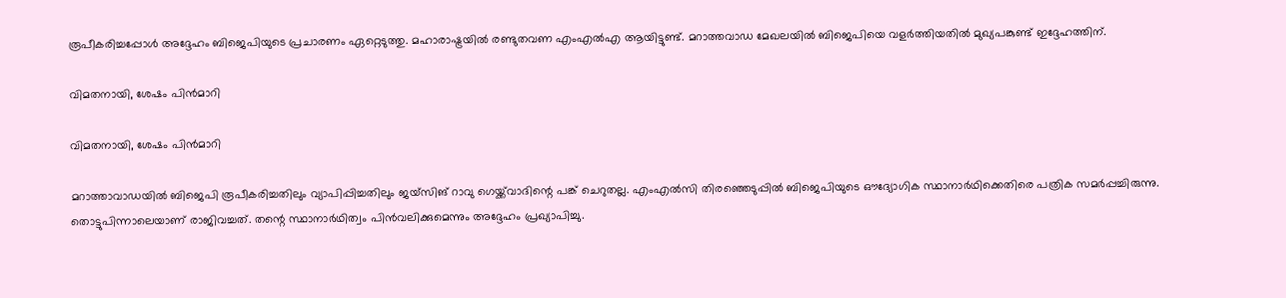രൂപീകരിച്ചപ്പോള്‍ അദ്ദേഹം ബിജെപിയുടെ പ്രചാരണം ഏറ്റെടുത്തു. മഹാരാഷ്ട്രയില്‍ രണ്ടുതവണ എംഎല്‍എ ആയിട്ടുണ്ട്. മറാത്തവാഡ മേഖലയില്‍ ബിജെപിയെ വളര്‍ത്തിയതില്‍ മുഖ്യപങ്കുണ്ട് ഇദ്ദേഹത്തിന്.

വിമതനായി, ശേഷം പിന്‍മാറി

വിമതനായി, ശേഷം പിന്‍മാറി

മറാത്താവാഡയില്‍ ബിജെപി രൂപീകരിച്ചതിലും വ്യാപിപ്പിച്ചതിലും ജയ്‌സിങ് റാവു ഗെയ്ക്ക്‌വാദിന്റെ പങ്ക് ചെറുതല്ല. എംഎല്‍സി തിരഞ്ഞെടുപ്പില്‍ ബിജെപിയുടെ ഔദ്യോഗിക സ്ഥാനാര്‍ഥിക്കെതിരെ പത്രിക സമര്‍പ്പച്ചിരുന്നു. തൊട്ടുപിന്നാലെയാണ് രാജിവച്ചത്. തന്റെ സ്ഥാനാര്‍ഥിത്വം പിന്‍വലിക്കുമെന്നും അദ്ദേഹം പ്രഖ്യാപിച്ചു.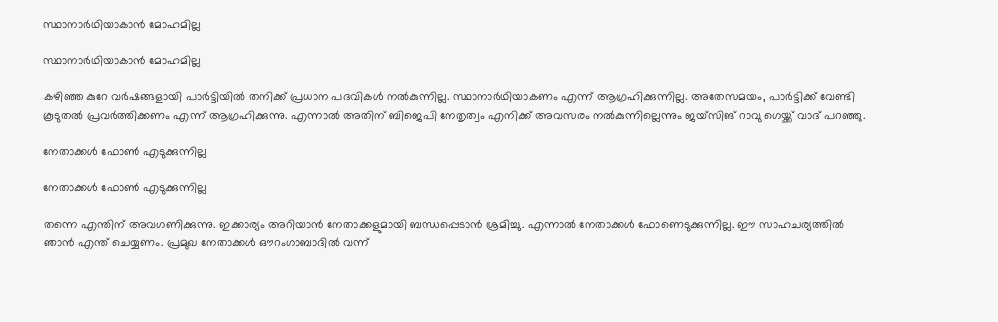സ്ഥാനാര്‍ഥിയാകാന്‍ മോഹമില്ല

സ്ഥാനാര്‍ഥിയാകാന്‍ മോഹമില്ല

കഴിഞ്ഞ കുറേ വര്‍ഷങ്ങളായി പാര്‍ട്ടിയില്‍ തനിക്ക് പ്രധാന പദവികള്‍ നല്‍കുന്നില്ല. സ്ഥാനാര്‍ഥിയാകണം എന്ന് ആഗ്രഹിക്കുന്നില്ല. അതേസമയം, പാര്‍ട്ടിക്ക് വേണ്ടി കൂടുതല്‍ പ്രവര്‍ത്തിക്കണം എന്ന് ആഗ്രഹിക്കുന്നു. എന്നാല്‍ അതിന് ബിജെപി നേതൃത്വം എനിക്ക് അവസരം നല്‍കുന്നില്ലെന്നും ജയ്‌സിങ് റാവു ഗെയ്ക്ക് വാദ് പറഞ്ഞു.

നേതാക്കള്‍ ഫോണ്‍ എടുക്കുന്നില്ല

നേതാക്കള്‍ ഫോണ്‍ എടുക്കുന്നില്ല

തന്നെ എന്തിന് അവഗണിക്കുന്നു. ഇക്കാര്യം അറിയാന്‍ നേതാക്കളുമായി ബന്ധപ്പെടാന്‍ ശ്രമിച്ചു. എന്നാല്‍ നേതാക്കള്‍ ഫോണെടുക്കുന്നില്ല. ഈ സാഹചര്യത്തില്‍ ഞാന്‍ എന്ത് ചെയ്യണം. പ്രമുഖ നേതാക്കള്‍ ഔറംഗാബാദില്‍ വന്ന്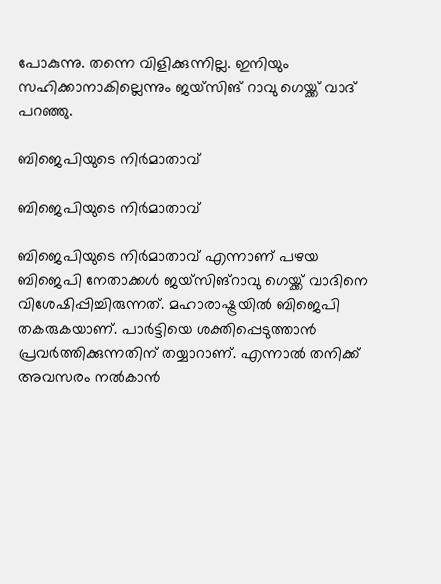പോകുന്നു. തന്നെ വിളിക്കുന്നില്ല. ഇനിയും സഹിക്കാനാകില്ലെന്നും ജയ്‌സിങ് റാവു ഗെയ്ക്ക് വാദ് പറഞ്ഞു.

ബിജെപിയുടെ നിര്‍മാതാവ്

ബിജെപിയുടെ നിര്‍മാതാവ്

ബിജെപിയുടെ നിര്‍മാതാവ് എന്നാണ് പഴയ ബിജെപി നേതാക്കള്‍ ജയ്‌സിങ്‌റാവു ഗെയ്ക്ക് വാദിനെ വിശേഷിപ്പിച്ചിരുന്നത്. മഹാരാഷ്ട്രയില്‍ ബിജെപി തകരുകയാണ്. പാര്‍ട്ടിയെ ശക്തിപ്പെടുത്താന്‍ പ്രവര്‍ത്തിക്കുന്നതിന് തയ്യാറാണ്. എന്നാല്‍ തനിക്ക് അവസരം നല്‍കാന്‍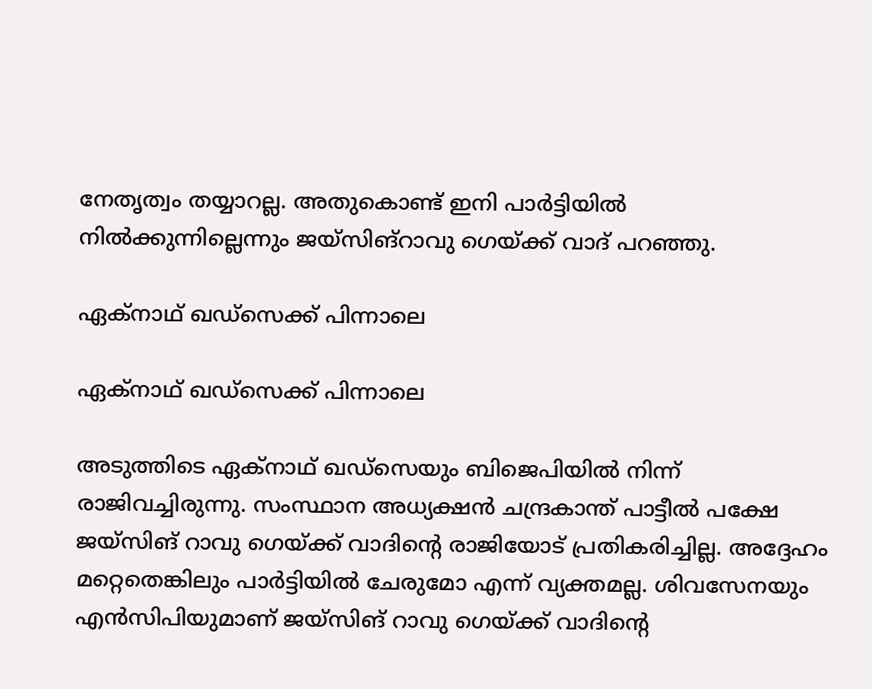നേതൃത്വം തയ്യാറല്ല. അതുകൊണ്ട് ഇനി പാര്‍ട്ടിയില്‍ നില്‍ക്കുന്നില്ലെന്നും ജയ്‌സിങ്‌റാവു ഗെയ്ക്ക് വാദ് പറഞ്ഞു.

ഏക്‌നാഥ് ഖഡ്‌സെക്ക് പിന്നാലെ

ഏക്‌നാഥ് ഖഡ്‌സെക്ക് പിന്നാലെ

അടുത്തിടെ ഏക്‌നാഥ് ഖഡ്‌സെയും ബിജെപിയില്‍ നിന്ന് രാജിവച്ചിരുന്നു. സംസ്ഥാന അധ്യക്ഷന്‍ ചന്ദ്രകാന്ത് പാട്ടീല്‍ പക്ഷേ ജയ്‌സിങ് റാവു ഗെയ്ക്ക് വാദിന്റെ രാജിയോട് പ്രതികരിച്ചില്ല. അദ്ദേഹം മറ്റെതെങ്കിലും പാര്‍ട്ടിയില്‍ ചേരുമോ എന്ന് വ്യക്തമല്ല. ശിവസേനയും എന്‍സിപിയുമാണ് ജയ്‌സിങ് റാവു ഗെയ്ക്ക് വാദിന്റെ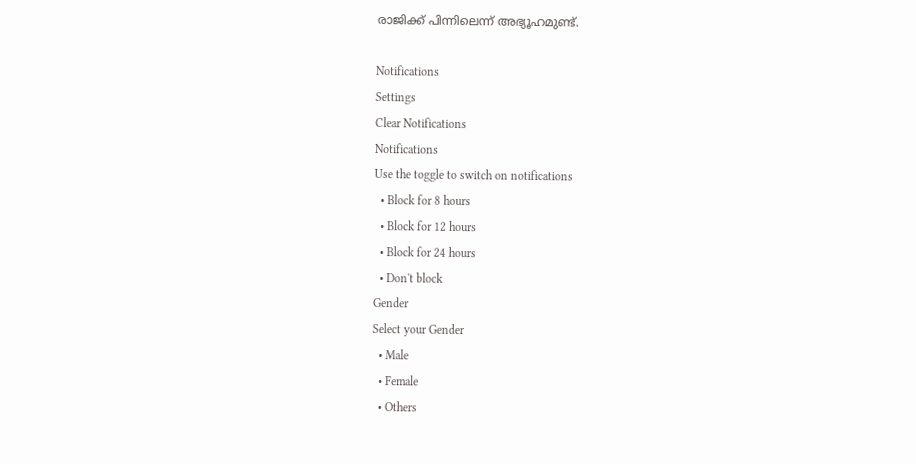രാജിക്ക് പിന്നിലെന്ന് അഭ്യൂഹമുണ്ട്.

Notifications
Settings
Clear Notifications
Notifications
Use the toggle to switch on notifications
  • Block for 8 hours
  • Block for 12 hours
  • Block for 24 hours
  • Don't block
Gender
Select your Gender
  • Male
  • Female
  • Others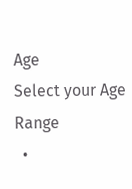Age
Select your Age Range
  •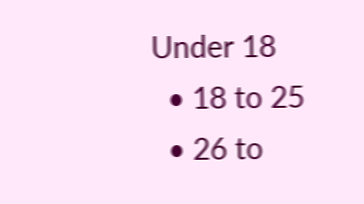Under 18
  • 18 to 25
  • 26 to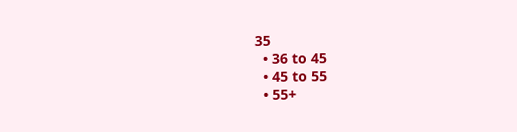35
  • 36 to 45
  • 45 to 55
  • 55+